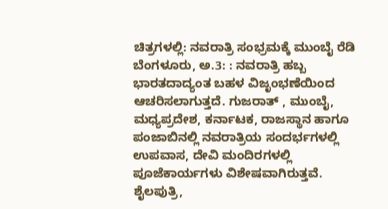ಚಿತ್ರಗಳಲ್ಲಿ: ನವರಾತ್ರಿ ಸಂಭ್ರಮಕ್ಕೆ ಮುಂಬೈ ರೆಡಿ
ಬೆಂಗಳೂರು, ಅ.3: : ನವರಾತ್ರಿ ಹಬ್ಬ ಭಾರತದಾದ್ಯಂತ ಬಹಳ ವಿಜೃಂಭಣೆಯಿಂದ ಆಚರಿಸಲಾಗುತ್ತದೆ. ಗುಜರಾತ್ , ಮುಂಬೈ, ಮಧ್ಯಪ್ರದೇಶ, ಕರ್ನಾಟಕ, ರಾಜಸ್ಥಾನ ಹಾಗೂ ಪಂಜಾಬಿನಲ್ಲಿ ನವರಾತ್ರಿಯ ಸಂದರ್ಭಗಳಲ್ಲಿ ಉಪವಾಸ, ದೇವಿ ಮಂದಿರಗಳಲ್ಲಿ ಪೂಜೆಕಾರ್ಯಗಳು ವಿಶೇಷವಾಗಿರುತ್ತವೆ.
ಶೈಲಪುತ್ರಿ,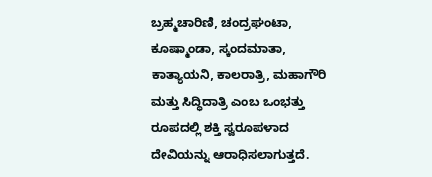ಬ್ರಹ್ಮಚಾರಿಣಿ, ಚಂದ್ರಘಂಟಾ, ಕೂಷ್ಮಾಂಡಾ, ಸ್ಕಂದಮಾತಾ, ಕಾತ್ಯಾಯನಿ, ಕಾಲರಾತ್ರಿ, ಮಹಾಗೌರಿ ಮತ್ತು ಸಿದ್ಧಿದಾತ್ರಿ ಎಂಬ ಒಂಭತ್ತು ರೂಪದಲ್ಲಿ ಶಕ್ತಿ ಸ್ವರೂಪಳಾದ ದೇವಿಯನ್ನು ಆರಾಧಿಸಲಾಗುತ್ತದೆ.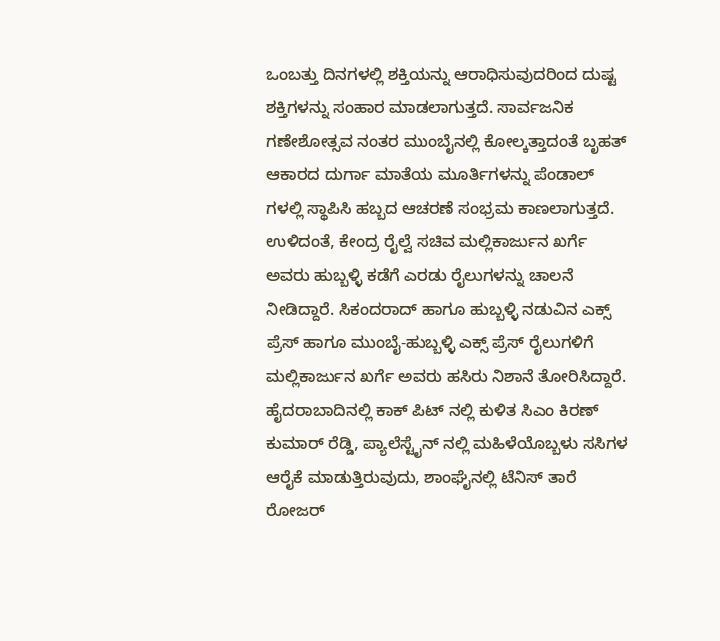ಒಂಬತ್ತು ದಿನಗಳಲ್ಲಿ ಶಕ್ತಿಯನ್ನು ಆರಾಧಿಸುವುದರಿಂದ ದುಷ್ಟ ಶಕ್ತಿಗಳನ್ನು ಸಂಹಾರ ಮಾಡಲಾಗುತ್ತದೆ. ಸಾರ್ವಜನಿಕ ಗಣೇಶೋತ್ಸವ ನಂತರ ಮುಂಬೈನಲ್ಲಿ ಕೋಲ್ಕತ್ತಾದಂತೆ ಬೃಹತ್ ಆಕಾರದ ದುರ್ಗಾ ಮಾತೆಯ ಮೂರ್ತಿಗಳನ್ನು ಪೆಂಡಾಲ್ ಗಳಲ್ಲಿ ಸ್ಥಾಪಿಸಿ ಹಬ್ಬದ ಆಚರಣೆ ಸಂಭ್ರಮ ಕಾಣಲಾಗುತ್ತದೆ.
ಉಳಿದಂತೆ, ಕೇಂದ್ರ ರೈಲ್ವೆ ಸಚಿವ ಮಲ್ಲಿಕಾರ್ಜುನ ಖರ್ಗೆ ಅವರು ಹುಬ್ಬಳ್ಳಿ ಕಡೆಗೆ ಎರಡು ರೈಲುಗಳನ್ನು ಚಾಲನೆ ನೀಡಿದ್ದಾರೆ. ಸಿಕಂದರಾದ್ ಹಾಗೂ ಹುಬ್ಬಳ್ಳಿ ನಡುವಿನ ಎಕ್ಸ್ ಪ್ರೆಸ್ ಹಾಗೂ ಮುಂಬೈ-ಹುಬ್ಬಳ್ಳಿ ಎಕ್ಸ್ ಪ್ರೆಸ್ ರೈಲುಗಳಿಗೆ ಮಲ್ಲಿಕಾರ್ಜುನ ಖರ್ಗೆ ಅವರು ಹಸಿರು ನಿಶಾನೆ ತೋರಿಸಿದ್ದಾರೆ.
ಹೈದರಾಬಾದಿನಲ್ಲಿ ಕಾಕ್ ಪಿಟ್ ನಲ್ಲಿ ಕುಳಿತ ಸಿಎಂ ಕಿರಣ್ ಕುಮಾರ್ ರೆಡ್ಡಿ, ಪ್ಯಾಲೆಸ್ಟೈನ್ ನಲ್ಲಿ ಮಹಿಳೆಯೊಬ್ಬಳು ಸಸಿಗಳ ಆರೈಕೆ ಮಾಡುತ್ತಿರುವುದು, ಶಾಂಘೈನಲ್ಲಿ ಟೆನಿಸ್ ತಾರೆ ರೋಜರ್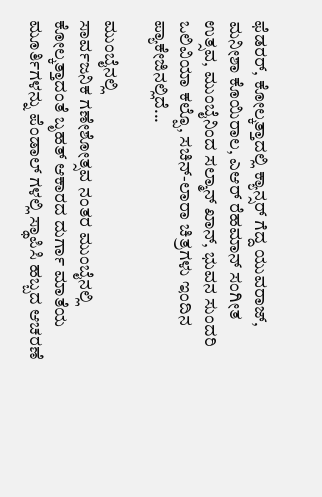ಫೆಡರರ್, ಕೋಲ್ಕತ್ತಾದಲ್ಲಿ ಕ್ಯಾನ್ಸರ್ ಗೆದ್ದ ಯುವರಾಜ್, ಮನೀಶಾ ಕೊಯಿರಾಲ, ಎಆರ್ ರೆಹಮಾನ್ ಸಂಗೀತ ಉತ್ಸವ, ಮುಂಬೈನಿಂದ ಸಲ್ಮಾನ್ ಖಾನ್, ಭುವನ ಸುಂದರಿ ಒಲಿವಿಯಾ ಕಲ್ಪೊ, ಸಚಿನ್-ಲಾರಾ ಚಿತ್ರಗಳು ಇಂದಿನ ಪ್ಯಾಕೇಜಿನಲ್ಲಿದೆ...

ಮುಂಬೈನಲ್ಲಿ
ಸಾರ್ವಜನಿಕ ಗಣೇಶೋತ್ಸವ ನಂತರ ಮುಂಬೈನಲ್ಲಿ ಕೋಲ್ಕತ್ತಾದಂತೆ ಬೃಹತ್ ಆಕಾರದ ದುರ್ಗಾ ಮಾತೆಯ ಮೂರ್ತಿಗಳನ್ನು ಪೆಂಡಾಲ್ ಗಳಲ್ಲಿ ಸ್ಥಾಪಿಸಿ ಹಬ್ಬದ ಆಚರಣೆ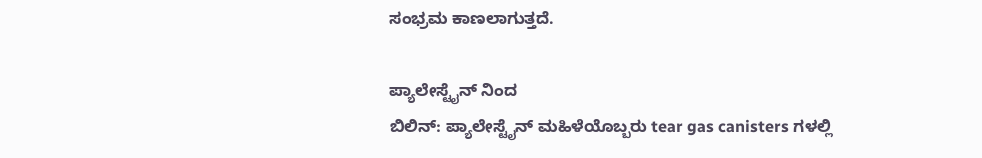ಸಂಭ್ರಮ ಕಾಣಲಾಗುತ್ತದೆ.

ಪ್ಯಾಲೇಸ್ಟೈನ್ ನಿಂದ
ಬಿಲಿನ್: ಪ್ಯಾಲೇಸ್ಟೈನ್ ಮಹಿಳೆಯೊಬ್ಬರು tear gas canisters ಗಳಲ್ಲಿ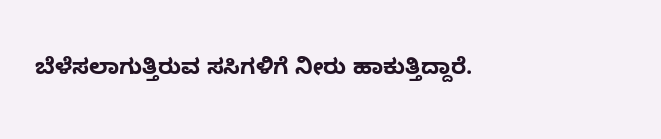ಬೆಳೆಸಲಾಗುತ್ತಿರುವ ಸಸಿಗಳಿಗೆ ನೀರು ಹಾಕುತ್ತಿದ್ದಾರೆ.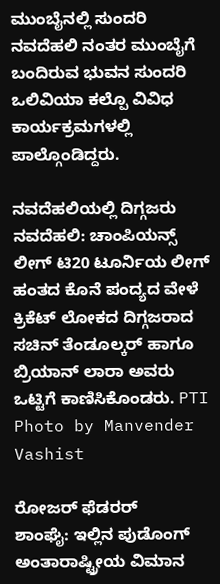ಮುಂಬೈನಲ್ಲಿ ಸುಂದರಿ
ನವದೆಹಲಿ ನಂತರ ಮುಂಬೈಗೆ ಬಂದಿರುವ ಭುವನ ಸುಂದರಿ ಒಲಿವಿಯಾ ಕಲ್ಪೊ ವಿವಿಧ ಕಾರ್ಯಕ್ರಮಗಳಲ್ಲಿ ಪಾಲ್ಗೊಂಡಿದ್ದರು.

ನವದೆಹಲಿಯಲ್ಲಿ ದಿಗ್ಗಜರು
ನವದೆಹಲಿ: ಚಾಂಪಿಯನ್ಸ್ ಲೀಗ್ ಟಿ20 ಟೂರ್ನಿಯ ಲೀಗ್ ಹಂತದ ಕೊನೆ ಪಂದ್ಯದ ವೇಳೆ ಕ್ರಿಕೆಟ್ ಲೋಕದ ದಿಗ್ಗಜರಾದ ಸಚಿನ್ ತೆಂಡೂಲ್ಕರ್ ಹಾಗೂ ಬ್ರಿಯಾನ್ ಲಾರಾ ಅವರು ಒಟ್ಟಿಗೆ ಕಾಣಿಸಿಕೊಂಡರು. PTI Photo by Manvender Vashist

ರೋಜರ್ ಫೆಡರರ್
ಶಾಂಘೈ: ಇಲ್ಲಿನ ಪುಡೊಂಗ್ ಅಂತಾರಾಷ್ಟ್ರೀಯ ವಿಮಾನ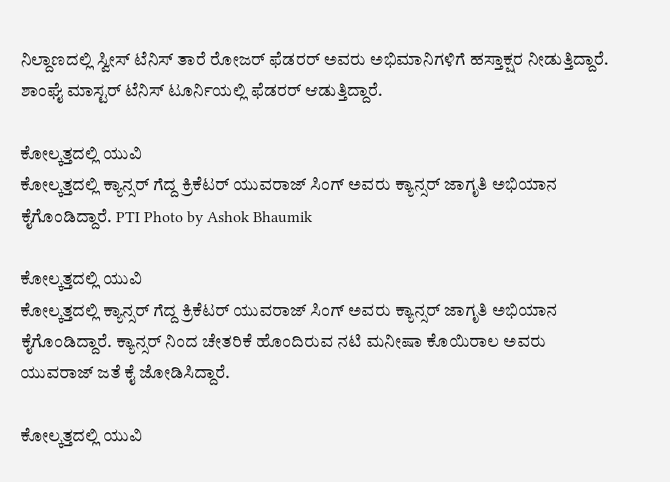ನಿಲ್ದಾಣದಲ್ಲಿ ಸ್ವೀಸ್ ಟೆನಿಸ್ ತಾರೆ ರೋಜರ್ ಫೆಡರರ್ ಅವರು ಅಭಿಮಾನಿಗಳಿಗೆ ಹಸ್ತಾಕ್ಷರ ನೀಡುತ್ತಿದ್ದಾರೆ. ಶಾಂಘೈ ಮಾಸ್ಟರ್ ಟೆನಿಸ್ ಟೂರ್ನಿಯಲ್ಲಿ ಫೆಡರರ್ ಆಡುತ್ತಿದ್ದಾರೆ.

ಕೋಲ್ಕತ್ತದಲ್ಲಿ ಯುವಿ
ಕೋಲ್ಕತ್ತದಲ್ಲಿ ಕ್ಯಾನ್ಸರ್ ಗೆದ್ದ ಕ್ರಿಕೆಟರ್ ಯುವರಾಜ್ ಸಿಂಗ್ ಅವರು ಕ್ಯಾನ್ಸರ್ ಜಾಗೃತಿ ಅಭಿಯಾನ ಕೈಗೊಂಡಿದ್ದಾರೆ. PTI Photo by Ashok Bhaumik

ಕೋಲ್ಕತ್ತದಲ್ಲಿ ಯುವಿ
ಕೋಲ್ಕತ್ತದಲ್ಲಿ ಕ್ಯಾನ್ಸರ್ ಗೆದ್ದ ಕ್ರಿಕೆಟರ್ ಯುವರಾಜ್ ಸಿಂಗ್ ಅವರು ಕ್ಯಾನ್ಸರ್ ಜಾಗೃತಿ ಅಭಿಯಾನ ಕೈಗೊಂಡಿದ್ದಾರೆ. ಕ್ಯಾನ್ಸರ್ ನಿಂದ ಚೇತರಿಕೆ ಹೊಂದಿರುವ ನಟಿ ಮನೀಷಾ ಕೊಯಿರಾಲ ಅವರು ಯುವರಾಜ್ ಜತೆ ಕೈ ಜೋಡಿಸಿದ್ದಾರೆ.

ಕೋಲ್ಕತ್ತದಲ್ಲಿ ಯುವಿ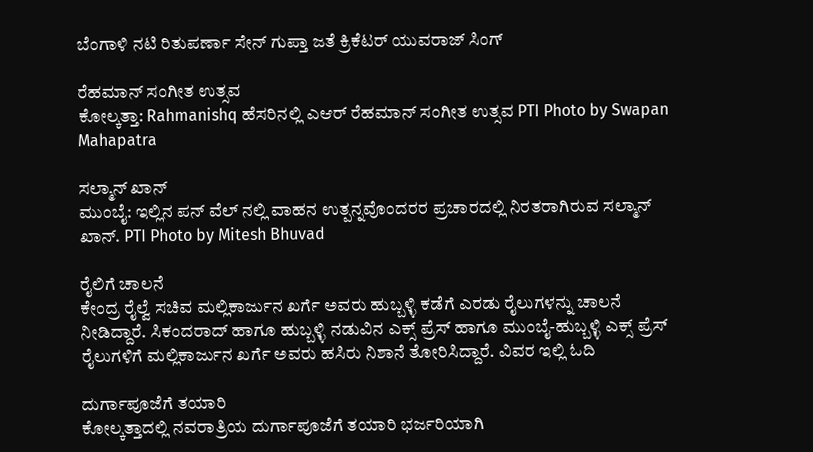ಬೆಂಗಾಳಿ ನಟಿ ರಿತುಪರ್ಣಾ ಸೇನ್ ಗುಪ್ತಾ ಜತೆ ಕ್ರಿಕೆಟರ್ ಯುವರಾಜ್ ಸಿಂಗ್

ರೆಹಮಾನ್ ಸಂಗೀತ ಉತ್ಸವ
ಕೋಲ್ಕತ್ತಾ: Rahmanishq ಹೆಸರಿನಲ್ಲಿ ಎಆರ್ ರೆಹಮಾನ್ ಸಂಗೀತ ಉತ್ಸವ PTI Photo by Swapan Mahapatra

ಸಲ್ಮಾನ್ ಖಾನ್
ಮುಂಬೈ: ಇಲ್ಲಿನ ಪನ್ ವೆಲ್ ನಲ್ಲಿ ವಾಹನ ಉತ್ಪನ್ನವೊಂದರರ ಪ್ರಚಾರದಲ್ಲಿ ನಿರತರಾಗಿರುವ ಸಲ್ಮಾನ್ ಖಾನ್. PTI Photo by Mitesh Bhuvad

ರೈಲಿಗೆ ಚಾಲನೆ
ಕೇಂದ್ರ ರೈಲ್ವೆ ಸಚಿವ ಮಲ್ಲಿಕಾರ್ಜುನ ಖರ್ಗೆ ಅವರು ಹುಬ್ಬಳ್ಳಿ ಕಡೆಗೆ ಎರಡು ರೈಲುಗಳನ್ನು ಚಾಲನೆ ನೀಡಿದ್ದಾರೆ. ಸಿಕಂದರಾದ್ ಹಾಗೂ ಹುಬ್ಬಳ್ಳಿ ನಡುವಿನ ಎಕ್ಸ್ ಪ್ರೆಸ್ ಹಾಗೂ ಮುಂಬೈ-ಹುಬ್ಬಳ್ಳಿ ಎಕ್ಸ್ ಪ್ರೆಸ್ ರೈಲುಗಳಿಗೆ ಮಲ್ಲಿಕಾರ್ಜುನ ಖರ್ಗೆ ಅವರು ಹಸಿರು ನಿಶಾನೆ ತೋರಿಸಿದ್ದಾರೆ. ವಿವರ ಇಲ್ಲಿ ಓದಿ

ದುರ್ಗಾಪೂಜೆಗೆ ತಯಾರಿ
ಕೋಲ್ಕತ್ತಾದಲ್ಲಿ ನವರಾತ್ರಿಯ ದುರ್ಗಾಪೂಜೆಗೆ ತಯಾರಿ ಭರ್ಜರಿಯಾಗಿ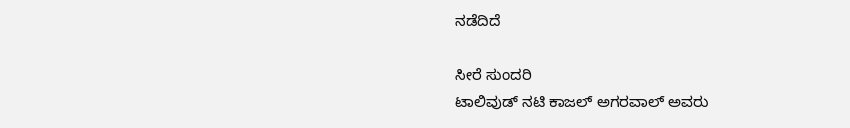ನಡೆದಿದೆ

ಸೀರೆ ಸುಂದರಿ
ಟಾಲಿವುಡ್ ನಟಿ ಕಾಜಲ್ ಅಗರವಾಲ್ ಅವರು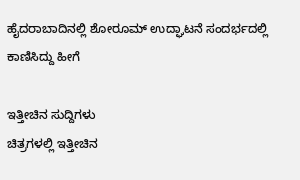ಹೈದರಾಬಾದಿನಲ್ಲಿ ಶೋರೂಮ್ ಉದ್ಘಾಟನೆ ಸಂದರ್ಭದಲ್ಲಿ ಕಾಣಿಸಿದ್ದು ಹೀಗೆ

ಇತ್ತೀಚಿನ ಸುದ್ದಿಗಳು
ಚಿತ್ರಗಳಲ್ಲಿ ಇತ್ತೀಚಿನ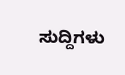ಸುದ್ದಿಗಳು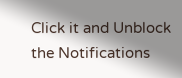Click it and Unblock the Notifications